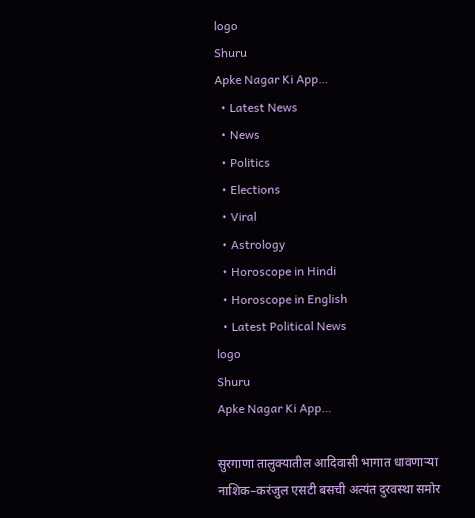logo
Shuru
Apke Nagar Ki App…
  • Latest News
  • News
  • Politics
  • Elections
  • Viral
  • Astrology
  • Horoscope in Hindi
  • Horoscope in English
  • Latest Political News
logo
Shuru
Apke Nagar Ki App…

सुरगाणा तालुक्यातील आदिवासी भागात धावणाऱ्या नाशिक–करंजुल एसटी बसची अत्यंत दुरवस्था समोर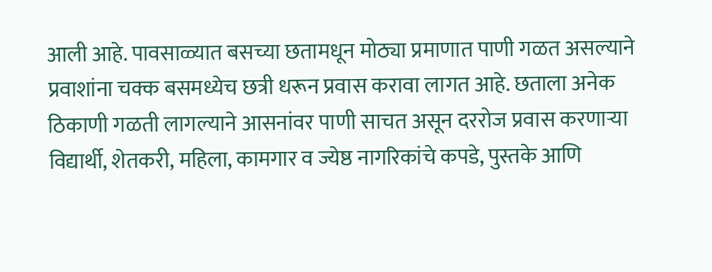आली आहे. पावसाळ्यात बसच्या छतामधून मोठ्या प्रमाणात पाणी गळत असल्याने प्रवाशांना चक्क बसमध्येच छत्री धरून प्रवास करावा लागत आहे. छताला अनेक ठिकाणी गळती लागल्याने आसनांवर पाणी साचत असून दररोज प्रवास करणाऱ्या विद्यार्थी, शेतकरी, महिला, कामगार व ज्येष्ठ नागरिकांचे कपडे, पुस्तके आणि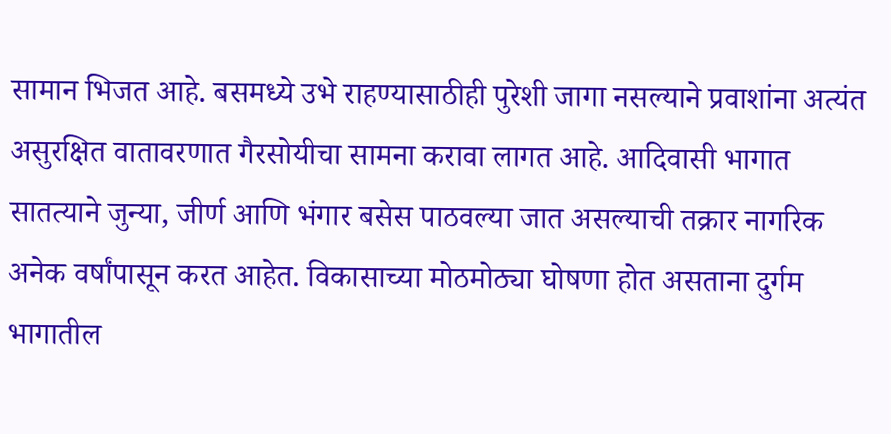सामान भिजत आहे. बसमध्ये उभे राहण्यासाठीही पुरेशी जागा नसल्याने प्रवाशांना अत्यंत असुरक्षित वातावरणात गैरसोयीचा सामना करावा लागत आहे. आदिवासी भागात सातत्याने जुन्या, जीर्ण आणि भंगार बसेस पाठवल्या जात असल्याची तक्रार नागरिक अनेक वर्षांपासून करत आहेत. विकासाच्या मोठमोठ्या घोषणा होत असताना दुर्गम भागातील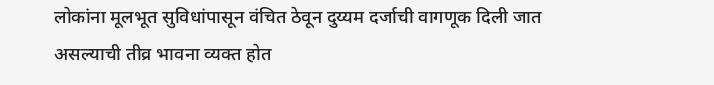लोकांना मूलभूत सुविधांपासून वंचित ठेवून दुय्यम दर्जाची वागणूक दिली जात असल्याची तीव्र भावना व्यक्त होत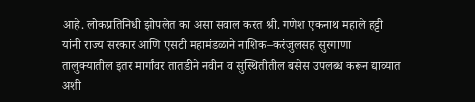आहे. लोकप्रतिनिधी झोपलेत का असा सवाल करत श्री. गणेश एकनाथ महाले हट्टी यांनी राज्य सरकार आणि एसटी महामंडळाने नाशिक–करंजुलसह सुरगाणा तालुक्यातील इतर मार्गांवर तातडीने नवीन व सुस्थितीतील बसेस उपलब्ध करून द्याव्यात अशी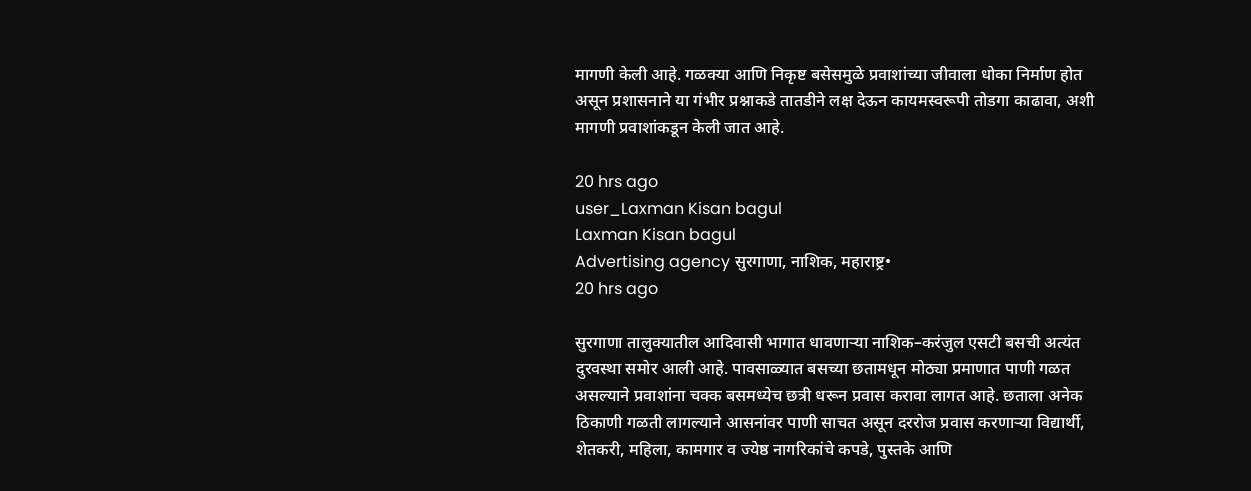मागणी केली आहे. गळक्या आणि निकृष्ट बसेसमुळे प्रवाशांच्या जीवाला धोका निर्माण होत असून प्रशासनाने या गंभीर प्रश्नाकडे तातडीने लक्ष देऊन कायमस्वरूपी तोडगा काढावा, अशी मागणी प्रवाशांकडून केली जात आहे.

20 hrs ago
user_Laxman Kisan bagul
Laxman Kisan bagul
Advertising agency सुरगाणा, नाशिक, महाराष्ट्र•
20 hrs ago

सुरगाणा तालुक्यातील आदिवासी भागात धावणाऱ्या नाशिक–करंजुल एसटी बसची अत्यंत दुरवस्था समोर आली आहे. पावसाळ्यात बसच्या छतामधून मोठ्या प्रमाणात पाणी गळत असल्याने प्रवाशांना चक्क बसमध्येच छत्री धरून प्रवास करावा लागत आहे. छताला अनेक ठिकाणी गळती लागल्याने आसनांवर पाणी साचत असून दररोज प्रवास करणाऱ्या विद्यार्थी, शेतकरी, महिला, कामगार व ज्येष्ठ नागरिकांचे कपडे, पुस्तके आणि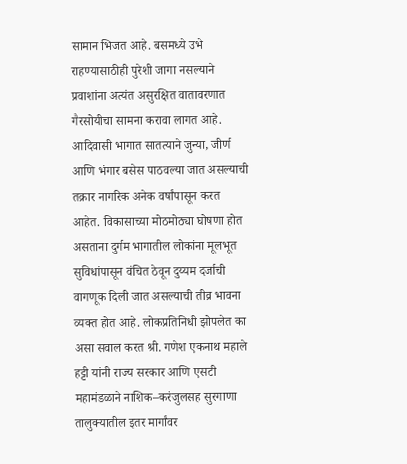सामान भिजत आहे. बसमध्ये उभे राहण्यासाठीही पुरेशी जागा नसल्याने प्रवाशांना अत्यंत असुरक्षित वातावरणात गैरसोयीचा सामना करावा लागत आहे. आदिवासी भागात सातत्याने जुन्या, जीर्ण आणि भंगार बसेस पाठवल्या जात असल्याची तक्रार नागरिक अनेक वर्षांपासून करत आहेत. विकासाच्या मोठमोठ्या घोषणा होत असताना दुर्गम भागातील लोकांना मूलभूत सुविधांपासून वंचित ठेवून दुय्यम दर्जाची वागणूक दिली जात असल्याची तीव्र भावना व्यक्त होत आहे. लोकप्रतिनिधी झोपलेत का असा सवाल करत श्री. गणेश एकनाथ महाले हट्टी यांनी राज्य सरकार आणि एसटी महामंडळाने नाशिक–करंजुलसह सुरगाणा तालुक्यातील इतर मार्गांवर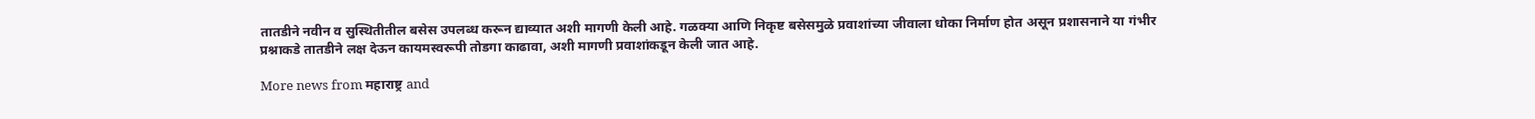तातडीने नवीन व सुस्थितीतील बसेस उपलब्ध करून द्याव्यात अशी मागणी केली आहे. गळक्या आणि निकृष्ट बसेसमुळे प्रवाशांच्या जीवाला धोका निर्माण होत असून प्रशासनाने या गंभीर प्रश्नाकडे तातडीने लक्ष देऊन कायमस्वरूपी तोडगा काढावा, अशी मागणी प्रवाशांकडून केली जात आहे.

More news from महाराष्ट्र and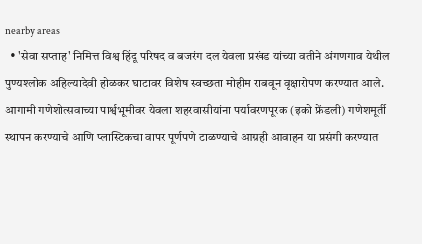nearby areas
  • 'सेवा सप्ताह' निमित्त विश्व हिंदू परिषद व बजरंग दल येवला प्रखंड यांच्या वतीने अंगणगाव येथील पुण्यश्लोक अहिल्यादेवी होळकर घाटावर विशेष स्वच्छता मोहीम राबवून वृक्षारोपण करण्यात आले. आगामी गणेशोत्सवाच्या पार्श्वभूमीवर येवला शहरवासीयांना पर्यावरणपूरक (इको फ्रेंडली) गणेशमूर्ती स्थापन करण्याचे आणि प्लास्टिकचा वापर पूर्णपणे टाळण्याचे आग्रही आवाहन या प्रसंगी करण्यात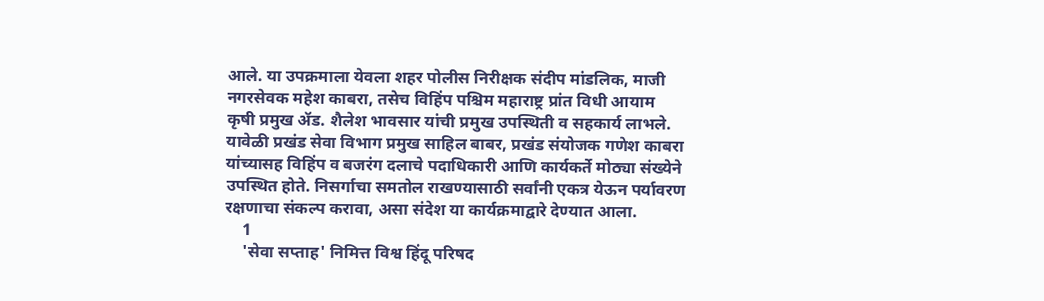आले. या उपक्रमाला येवला शहर पोलीस निरीक्षक संदीप मांडलिक, माजी नगरसेवक महेश काबरा, तसेच विहिंप पश्चिम महाराष्ट्र प्रांत विधी आयाम कृषी प्रमुख ॲड. शैलेश भावसार यांची प्रमुख उपस्थिती व सहकार्य लाभले. यावेळी प्रखंड सेवा विभाग प्रमुख साहिल बाबर, प्रखंड संयोजक गणेश काबरा यांच्यासह विहिंप व बजरंग दलाचे पदाधिकारी आणि कार्यकर्ते मोठ्या संख्येने उपस्थित होते. निसर्गाचा समतोल राखण्यासाठी सर्वांनी एकत्र येऊन पर्यावरण रक्षणाचा संकल्प करावा, असा संदेश या कार्यक्रमाद्वारे देण्यात आला.
    1
    'सेवा सप्ताह' निमित्त विश्व हिंदू परिषद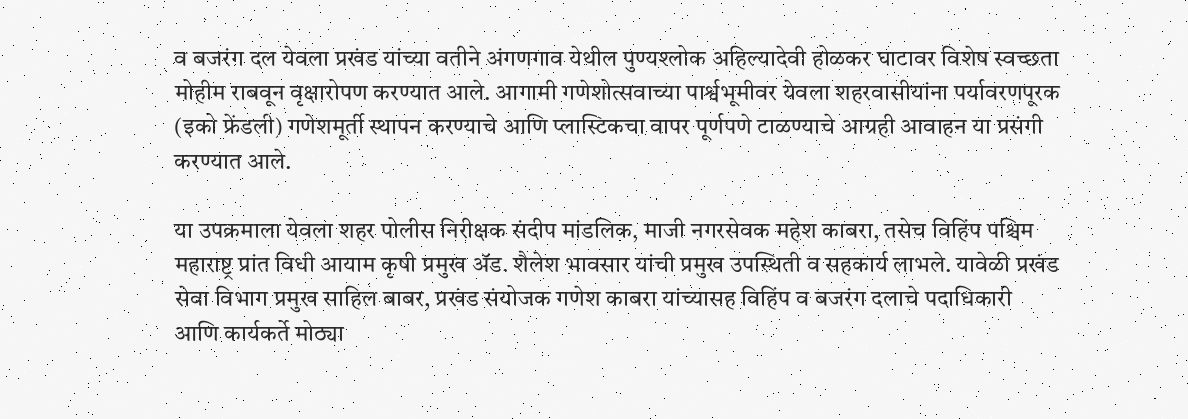व बजरंग दल येवला प्रखंड यांच्या वतीने अंगणगाव येथील पुण्यश्लोक अहिल्यादेवी होळकर घाटावर विशेष स्वच्छता मोहीम राबवून वृक्षारोपण करण्यात आले. आगामी गणेशोत्सवाच्या पार्श्वभूमीवर येवला शहरवासीयांना पर्यावरणपूरक (इको फ्रेंडली) गणेशमूर्ती स्थापन करण्याचे आणि प्लास्टिकचा वापर पूर्णपणे टाळण्याचे आग्रही आवाहन या प्रसंगी करण्यात आले.

या उपक्रमाला येवला शहर पोलीस निरीक्षक संदीप मांडलिक, माजी नगरसेवक महेश काबरा, तसेच विहिंप पश्चिम महाराष्ट्र प्रांत विधी आयाम कृषी प्रमुख ॲड. शैलेश भावसार यांची प्रमुख उपस्थिती व सहकार्य लाभले. यावेळी प्रखंड सेवा विभाग प्रमुख साहिल बाबर, प्रखंड संयोजक गणेश काबरा यांच्यासह विहिंप व बजरंग दलाचे पदाधिकारी आणि कार्यकर्ते मोठ्या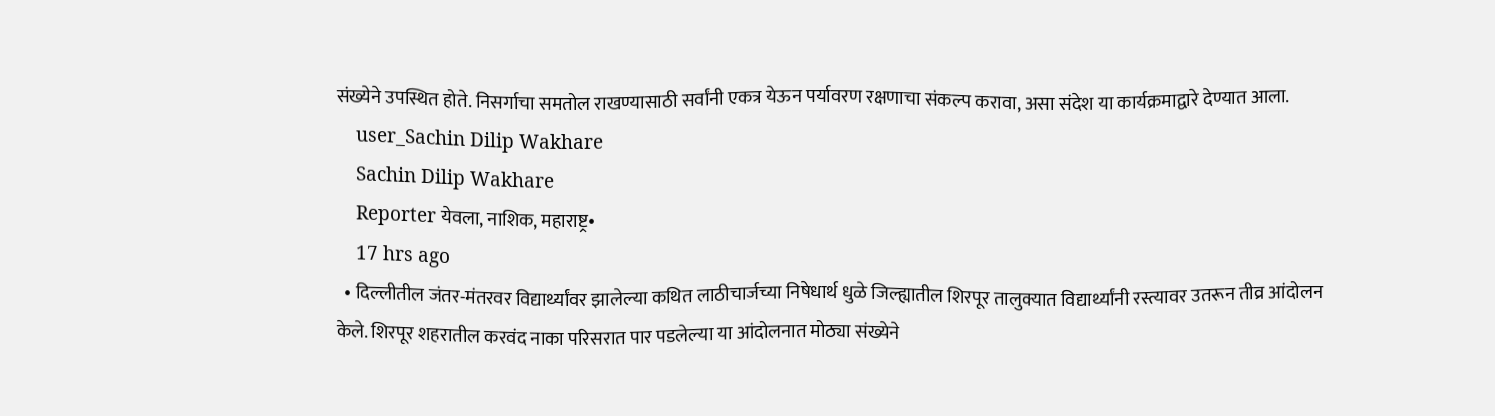संख्येने उपस्थित होते. निसर्गाचा समतोल राखण्यासाठी सर्वांनी एकत्र येऊन पर्यावरण रक्षणाचा संकल्प करावा, असा संदेश या कार्यक्रमाद्वारे देण्यात आला.
    user_Sachin Dilip Wakhare
    Sachin Dilip Wakhare
    Reporter येवला, नाशिक, महाराष्ट्र•
    17 hrs ago
  • दिल्लीतील जंतर-मंतरवर विद्यार्थ्यांवर झालेल्या कथित लाठीचार्जच्या निषेधार्थ धुळे जिल्ह्यातील शिरपूर तालुक्यात विद्यार्थ्यांनी रस्त्यावर उतरून तीव्र आंदोलन केले. शिरपूर शहरातील करवंद नाका परिसरात पार पडलेल्या या आंदोलनात मोठ्या संख्येने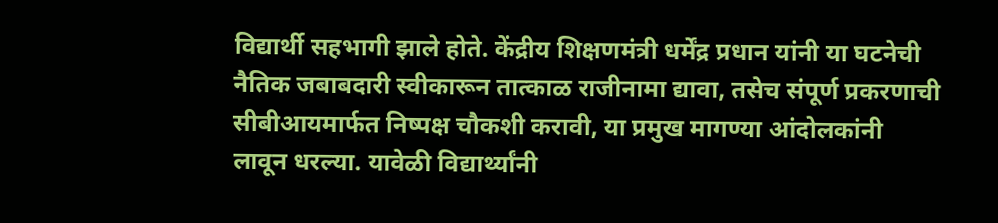विद्यार्थी सहभागी झाले होते. केंद्रीय शिक्षणमंत्री धर्मेंद्र प्रधान यांनी या घटनेची नैतिक जबाबदारी स्वीकारून तात्काळ राजीनामा द्यावा, तसेच संपूर्ण प्रकरणाची सीबीआयमार्फत निष्पक्ष चौकशी करावी, या प्रमुख मागण्या आंदोलकांनी लावून धरल्या. यावेळी विद्यार्थ्यांनी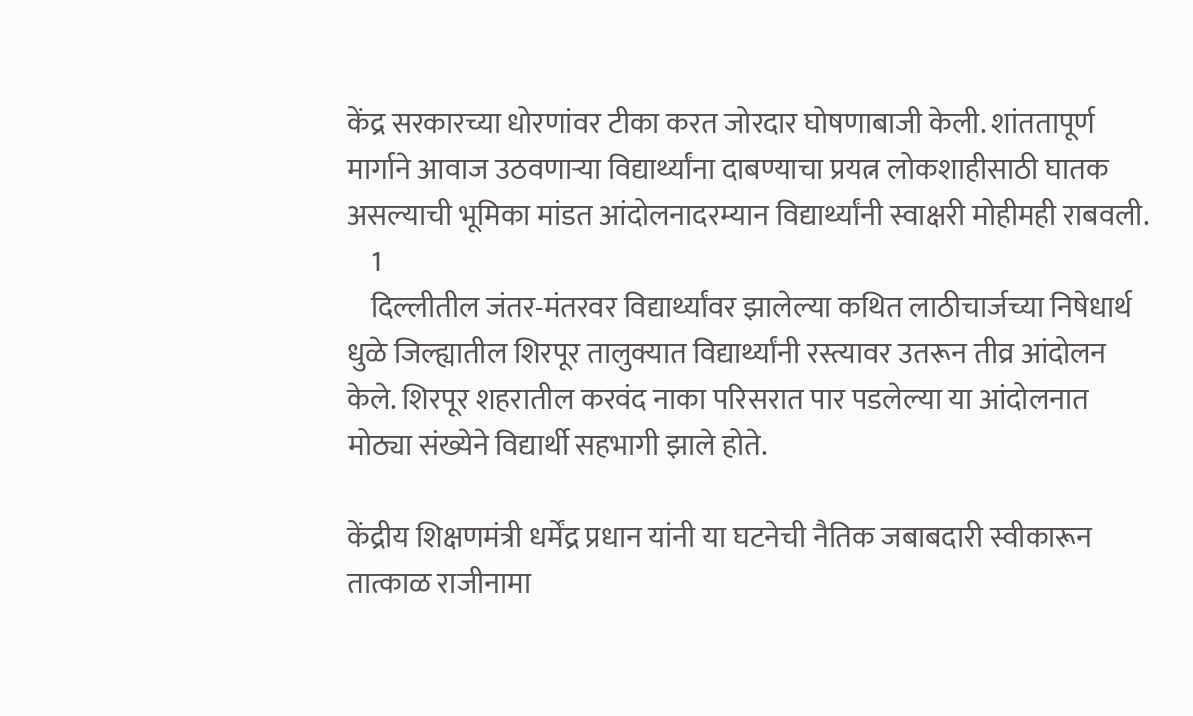केंद्र सरकारच्या धोरणांवर टीका करत जोरदार घोषणाबाजी केली. शांततापूर्ण मार्गाने आवाज उठवणाऱ्या विद्यार्थ्यांना दाबण्याचा प्रयत्न लोकशाहीसाठी घातक असल्याची भूमिका मांडत आंदोलनादरम्यान विद्यार्थ्यांनी स्वाक्षरी मोहीमही राबवली.
    1
    दिल्लीतील जंतर-मंतरवर विद्यार्थ्यांवर झालेल्या कथित लाठीचार्जच्या निषेधार्थ धुळे जिल्ह्यातील शिरपूर तालुक्यात विद्यार्थ्यांनी रस्त्यावर उतरून तीव्र आंदोलन केले. शिरपूर शहरातील करवंद नाका परिसरात पार पडलेल्या या आंदोलनात मोठ्या संख्येने विद्यार्थी सहभागी झाले होते.

केंद्रीय शिक्षणमंत्री धर्मेंद्र प्रधान यांनी या घटनेची नैतिक जबाबदारी स्वीकारून तात्काळ राजीनामा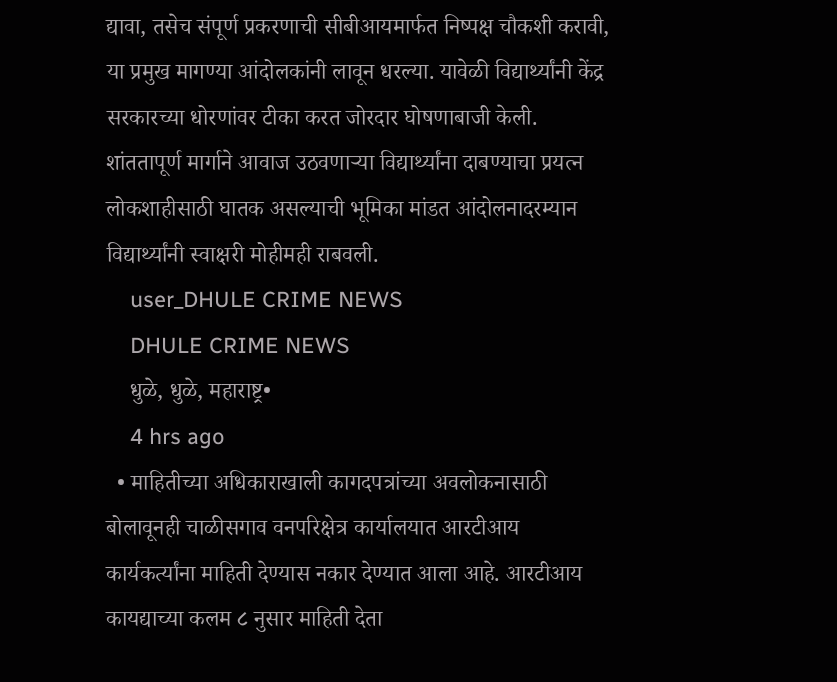द्यावा, तसेच संपूर्ण प्रकरणाची सीबीआयमार्फत निष्पक्ष चौकशी करावी, या प्रमुख मागण्या आंदोलकांनी लावून धरल्या. यावेळी विद्यार्थ्यांनी केंद्र सरकारच्या धोरणांवर टीका करत जोरदार घोषणाबाजी केली. शांततापूर्ण मार्गाने आवाज उठवणाऱ्या विद्यार्थ्यांना दाबण्याचा प्रयत्न लोकशाहीसाठी घातक असल्याची भूमिका मांडत आंदोलनादरम्यान विद्यार्थ्यांनी स्वाक्षरी मोहीमही राबवली.
    user_DHULE CRIME NEWS
    DHULE CRIME NEWS
    धुळे, धुळे, महाराष्ट्र•
    4 hrs ago
  • माहितीच्या अधिकाराखाली कागदपत्रांच्या अवलोकनासाठी बोलावूनही चाळीसगाव वनपरिक्षेत्र कार्यालयात आरटीआय कार्यकर्त्यांना माहिती देण्यास नकार देण्यात आला आहे. आरटीआय कायद्याच्या कलम ८ नुसार माहिती देता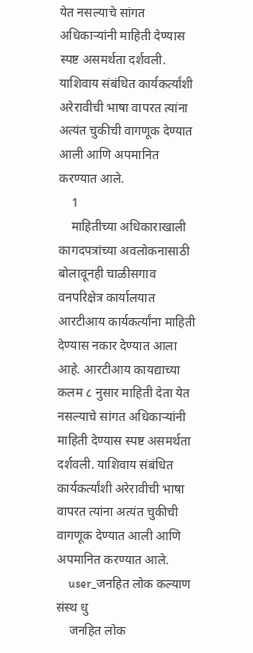येत नसल्याचे सांगत अधिकाऱ्यांनी माहिती देण्यास स्पष्ट असमर्थता दर्शवली. याशिवाय संबंधित कार्यकर्त्यांशी अरेरावीची भाषा वापरत त्यांना अत्यंत चुकीची वागणूक देण्यात आली आणि अपमानित करण्यात आले.
    1
    माहितीच्या अधिकाराखाली कागदपत्रांच्या अवलोकनासाठी बोलावूनही चाळीसगाव वनपरिक्षेत्र कार्यालयात आरटीआय कार्यकर्त्यांना माहिती देण्यास नकार देण्यात आला आहे. आरटीआय कायद्याच्या कलम ८ नुसार माहिती देता येत नसल्याचे सांगत अधिकाऱ्यांनी माहिती देण्यास स्पष्ट असमर्थता दर्शवली. याशिवाय संबंधित कार्यकर्त्यांशी अरेरावीची भाषा वापरत त्यांना अत्यंत चुकीची वागणूक देण्यात आली आणि अपमानित करण्यात आले.
    user_जनहित लोक कल्याण संस्थ धु
    जनहित लोक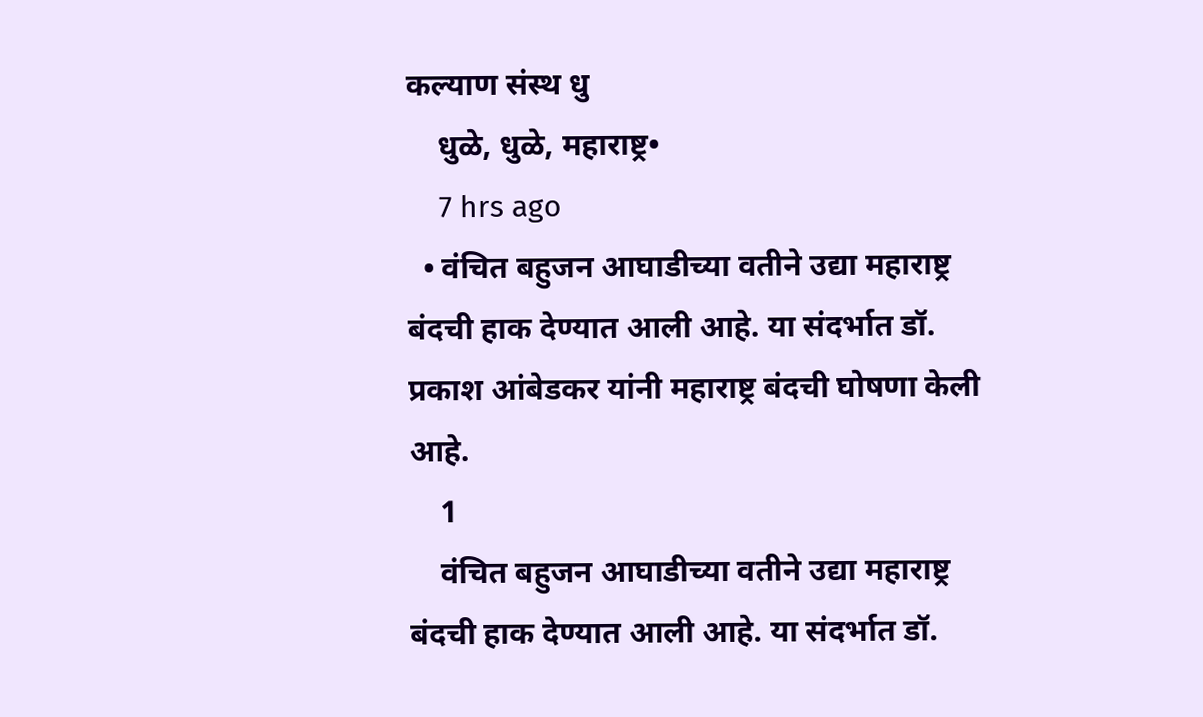कल्याण संस्थ धु
    धुळे, धुळे, महाराष्ट्र•
    7 hrs ago
  • वंचित बहुजन आघाडीच्या वतीने उद्या महाराष्ट्र बंदची हाक देण्यात आली आहे. या संदर्भात डॉ. प्रकाश आंबेडकर यांनी महाराष्ट्र बंदची घोषणा केली आहे.
    1
    वंचित बहुजन आघाडीच्या वतीने उद्या महाराष्ट्र बंदची हाक देण्यात आली आहे. या संदर्भात डॉ.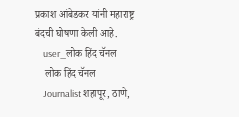प्रकाश आंबेडकर यांनी महाराष्ट्र बंदची घोषणा केली आहे.
    user_लोक हिंद चॅनल
    लोक हिंद चॅनल
    Journalist शहापूर, ठाणे,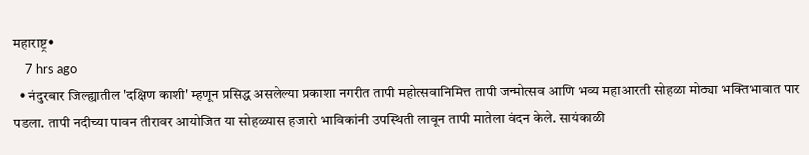महाराष्ट्र•
    7 hrs ago
  • नंदुरबार जिल्ह्यातील 'दक्षिण काशी' म्हणून प्रसिद्ध असलेल्या प्रकाशा नगरीत तापी महोत्सवानिमित्त तापी जन्मोत्सव आणि भव्य महाआरती सोहळा मोठ्या भक्तिभावात पार पडला. तापी नदीच्या पावन तीरावर आयोजित या सोहळ्यास हजारो भाविकांनी उपस्थिती लावून तापी मातेला वंदन केले. सायंकाळी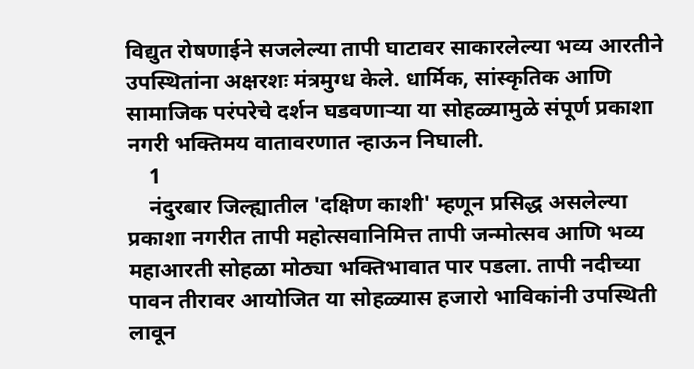विद्युत रोषणाईने सजलेल्या तापी घाटावर साकारलेल्या भव्य आरतीने उपस्थितांना अक्षरशः मंत्रमुग्ध केले. धार्मिक, सांस्कृतिक आणि सामाजिक परंपरेचे दर्शन घडवणाऱ्या या सोहळ्यामुळे संपूर्ण प्रकाशा नगरी भक्तिमय वातावरणात न्हाऊन निघाली.
    1
    नंदुरबार जिल्ह्यातील 'दक्षिण काशी' म्हणून प्रसिद्ध असलेल्या प्रकाशा नगरीत तापी महोत्सवानिमित्त तापी जन्मोत्सव आणि भव्य महाआरती सोहळा मोठ्या भक्तिभावात पार पडला. तापी नदीच्या पावन तीरावर आयोजित या सोहळ्यास हजारो भाविकांनी उपस्थिती लावून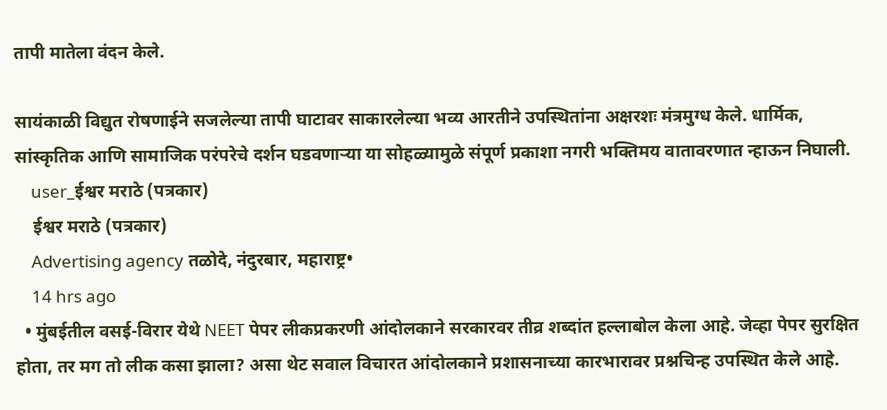तापी मातेला वंदन केले.

सायंकाळी विद्युत रोषणाईने सजलेल्या तापी घाटावर साकारलेल्या भव्य आरतीने उपस्थितांना अक्षरशः मंत्रमुग्ध केले. धार्मिक, सांस्कृतिक आणि सामाजिक परंपरेचे दर्शन घडवणाऱ्या या सोहळ्यामुळे संपूर्ण प्रकाशा नगरी भक्तिमय वातावरणात न्हाऊन निघाली.
    user_ईश्वर मराठे (पत्रकार)
    ईश्वर मराठे (पत्रकार)
    Advertising agency तळोदे, नंदुरबार, महाराष्ट्र•
    14 hrs ago
  • मुंबईतील वसई-विरार येथे NEET पेपर लीकप्रकरणी आंदोलकाने सरकारवर तीव्र शब्दांत हल्लाबोल केला आहे. जेव्हा पेपर सुरक्षित होता, तर मग तो लीक कसा झाला? असा थेट सवाल विचारत आंदोलकाने प्रशासनाच्या कारभारावर प्रश्नचिन्ह उपस्थित केले आहे.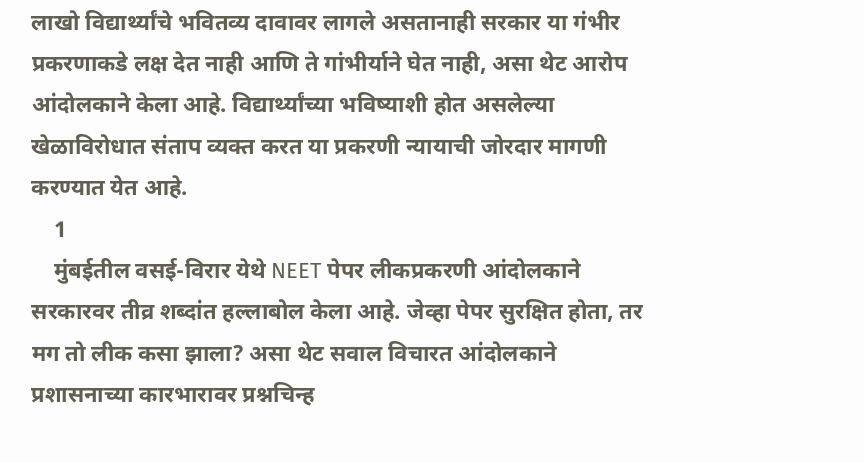लाखो विद्यार्थ्यांचे भवितव्य दावावर लागले असतानाही सरकार या गंभीर प्रकरणाकडे लक्ष देत नाही आणि ते गांभीर्याने घेत नाही, असा थेट आरोप आंदोलकाने केला आहे. विद्यार्थ्यांच्या भविष्याशी होत असलेल्या खेळाविरोधात संताप व्यक्त करत या प्रकरणी न्यायाची जोरदार मागणी करण्यात येत आहे.
    1
    मुंबईतील वसई-विरार येथे NEET पेपर लीकप्रकरणी आंदोलकाने सरकारवर तीव्र शब्दांत हल्लाबोल केला आहे. जेव्हा पेपर सुरक्षित होता, तर मग तो लीक कसा झाला? असा थेट सवाल विचारत आंदोलकाने प्रशासनाच्या कारभारावर प्रश्नचिन्ह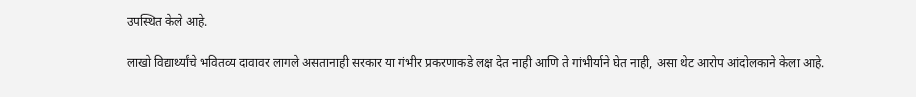उपस्थित केले आहे.

लाखो विद्यार्थ्यांचे भवितव्य दावावर लागले असतानाही सरकार या गंभीर प्रकरणाकडे लक्ष देत नाही आणि ते गांभीर्याने घेत नाही, असा थेट आरोप आंदोलकाने केला आहे.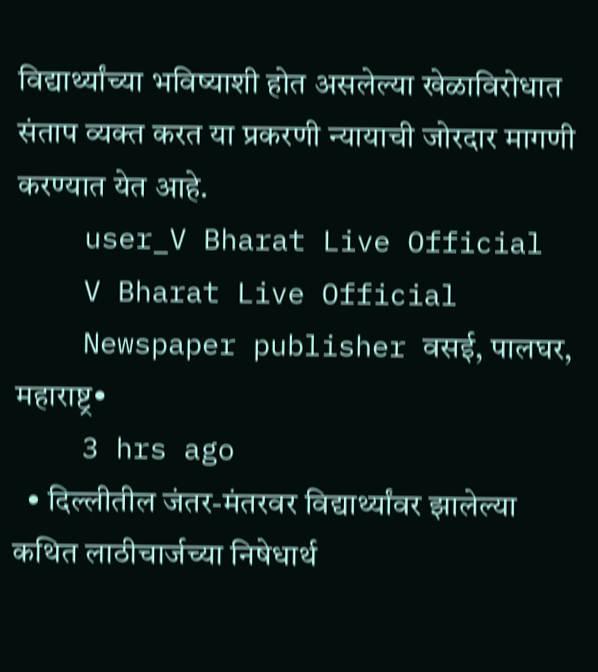विद्यार्थ्यांच्या भविष्याशी होत असलेल्या खेळाविरोधात संताप व्यक्त करत या प्रकरणी न्यायाची जोरदार मागणी करण्यात येत आहे.
    user_V Bharat Live Official
    V Bharat Live Official
    Newspaper publisher वसई, पालघर, महाराष्ट्र•
    3 hrs ago
  • दिल्लीतील जंतर-मंतरवर विद्यार्थ्यांवर झालेल्या कथित लाठीचार्जच्या निषेधार्थ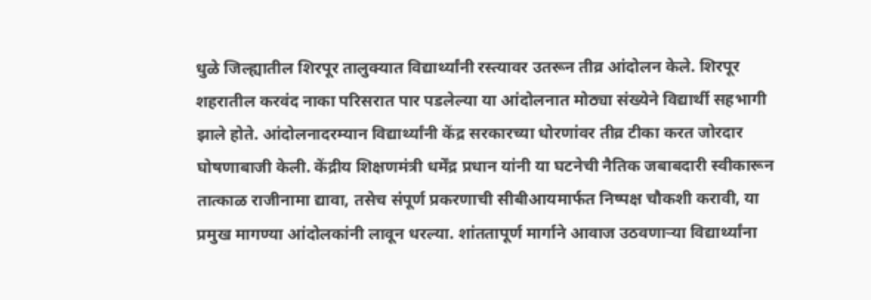धुळे जिल्ह्यातील शिरपूर तालुक्यात विद्यार्थ्यांनी रस्त्यावर उतरून तीव्र आंदोलन केले. शिरपूर शहरातील करवंद नाका परिसरात पार पडलेल्या या आंदोलनात मोठ्या संख्येने विद्यार्थी सहभागी झाले होते. आंदोलनादरम्यान विद्यार्थ्यांनी केंद्र सरकारच्या धोरणांवर तीव्र टीका करत जोरदार घोषणाबाजी केली. केंद्रीय शिक्षणमंत्री धर्मेंद्र प्रधान यांनी या घटनेची नैतिक जबाबदारी स्वीकारून तात्काळ राजीनामा द्यावा, तसेच संपूर्ण प्रकरणाची सीबीआयमार्फत निष्पक्ष चौकशी करावी, या प्रमुख मागण्या आंदोलकांनी लावून धरल्या. शांततापूर्ण मार्गाने आवाज उठवणाऱ्या विद्यार्थ्यांना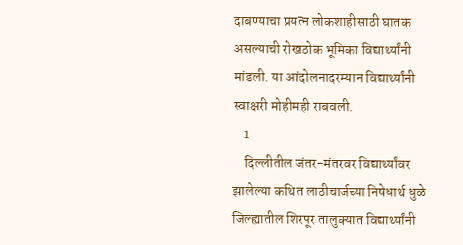दाबण्याचा प्रयत्न लोकशाहीसाठी घातक असल्याची रोखठोक भूमिका विद्यार्थ्यांनी मांडली. या आंदोलनादरम्यान विद्यार्थ्यांनी स्वाक्षरी मोहीमही राबवली.
    1
    दिल्लीतील जंतर-मंतरवर विद्यार्थ्यांवर झालेल्या कथित लाठीचार्जच्या निषेधार्थ धुळे जिल्ह्यातील शिरपूर तालुक्यात विद्यार्थ्यांनी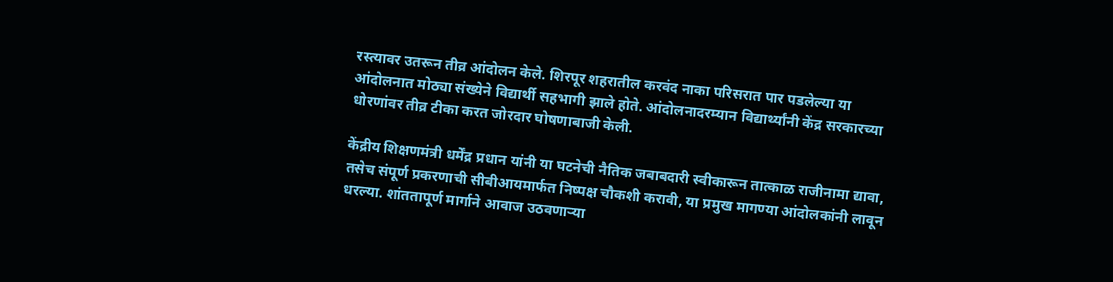रस्त्यावर उतरून तीव्र आंदोलन केले. शिरपूर शहरातील करवंद नाका परिसरात पार पडलेल्या या आंदोलनात मोठ्या संख्येने विद्यार्थी सहभागी झाले होते. आंदोलनादरम्यान विद्यार्थ्यांनी केंद्र सरकारच्या धोरणांवर तीव्र टीका करत जोरदार घोषणाबाजी केली.

केंद्रीय शिक्षणमंत्री धर्मेंद्र प्रधान यांनी या घटनेची नैतिक जबाबदारी स्वीकारून तात्काळ राजीनामा द्यावा, तसेच संपूर्ण प्रकरणाची सीबीआयमार्फत निष्पक्ष चौकशी करावी, या प्रमुख मागण्या आंदोलकांनी लावून धरल्या. शांततापूर्ण मार्गाने आवाज उठवणाऱ्या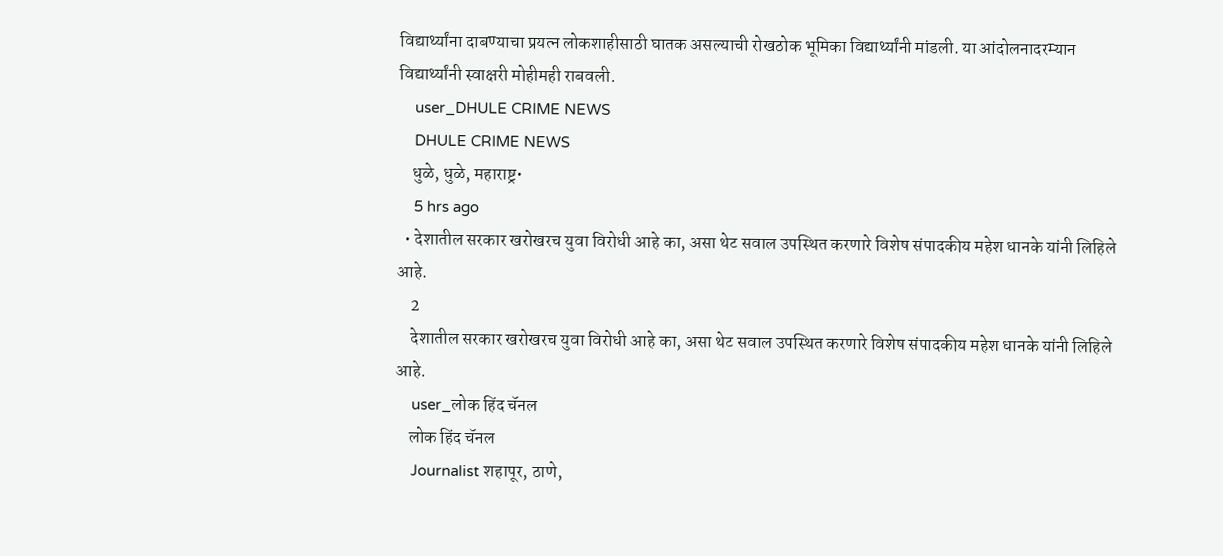विद्यार्थ्यांना दाबण्याचा प्रयत्न लोकशाहीसाठी घातक असल्याची रोखठोक भूमिका विद्यार्थ्यांनी मांडली. या आंदोलनादरम्यान विद्यार्थ्यांनी स्वाक्षरी मोहीमही राबवली.
    user_DHULE CRIME NEWS
    DHULE CRIME NEWS
    धुळे, धुळे, महाराष्ट्र•
    5 hrs ago
  • देशातील सरकार खरोखरच युवा विरोधी आहे का, असा थेट सवाल उपस्थित करणारे विशेष संपादकीय महेश धानके यांनी लिहिले आहे.
    2
    देशातील सरकार खरोखरच युवा विरोधी आहे का, असा थेट सवाल उपस्थित करणारे विशेष संपादकीय महेश धानके यांनी लिहिले आहे.
    user_लोक हिंद चॅनल
    लोक हिंद चॅनल
    Journalist शहापूर, ठाणे,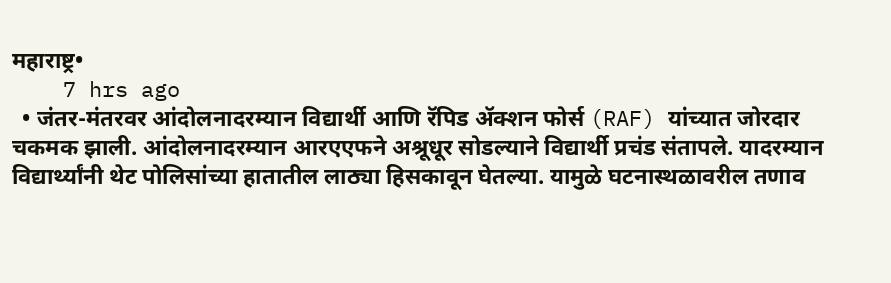महाराष्ट्र•
    7 hrs ago
  • जंतर-मंतरवर आंदोलनादरम्यान विद्यार्थी आणि रॅपिड ॲक्शन फोर्स (RAF) यांच्यात जोरदार चकमक झाली. आंदोलनादरम्यान आरएएफने अश्रूधूर सोडल्याने विद्यार्थी प्रचंड संतापले. यादरम्यान विद्यार्थ्यांनी थेट पोलिसांच्या हातातील लाठ्या हिसकावून घेतल्या. यामुळे घटनास्थळावरील तणाव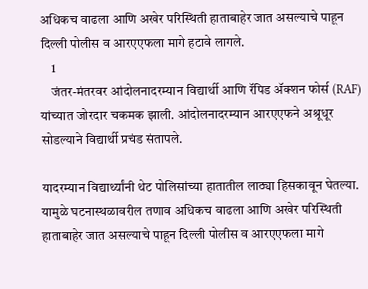अधिकच वाढला आणि अखेर परिस्थिती हाताबाहेर जात असल्याचे पाहून दिल्ली पोलीस व आरएएफला मागे हटावे लागले.
    1
    जंतर-मंतरवर आंदोलनादरम्यान विद्यार्थी आणि रॅपिड ॲक्शन फोर्स (RAF) यांच्यात जोरदार चकमक झाली. आंदोलनादरम्यान आरएएफने अश्रूधूर सोडल्याने विद्यार्थी प्रचंड संतापले.

यादरम्यान विद्यार्थ्यांनी थेट पोलिसांच्या हातातील लाठ्या हिसकावून घेतल्या. यामुळे घटनास्थळावरील तणाव अधिकच वाढला आणि अखेर परिस्थिती हाताबाहेर जात असल्याचे पाहून दिल्ली पोलीस व आरएएफला मागे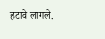हटावे लागले.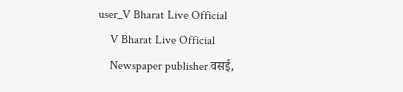user_V Bharat Live Official
    V Bharat Live Official
    Newspaper publisher वसई,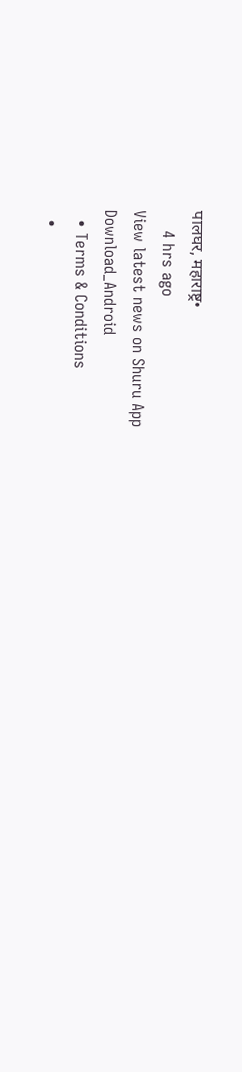पालघर, महाराष्ट्र•
    4 hrs ago
View latest news on Shuru App
Download_Android
  • Terms & Conditions
  •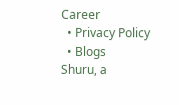Career
  • Privacy Policy
  • Blogs
Shuru, a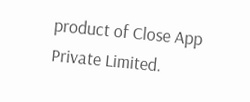product of Close App Private Limited.